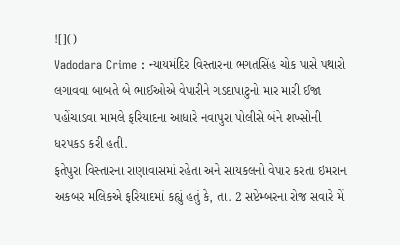![]()
Vadodara Crime : ન્યાયમંદિર વિસ્તારના ભગતસિંહ ચોક પાસે પથારો લગાવવા બાબતે બે ભાઈઓએ વેપારીને ગડદાપાટુનો માર મારી ઈજા પહોંચાડવા મામલે ફરિયાદના આધારે નવાપુરા પોલીસે બંને શખ્સોની ધરપકડ કરી હતી.
ફતેપુરા વિસ્તારના રાણાવાસમાં રહેતા અને સાયકલનો વેપાર કરતા ઇમરાન અકબર મલિકએ ફરિયાદમાં કહ્યું હતું કે, તા. 2 સપ્ટેમ્બરના રોજ સવારે મેં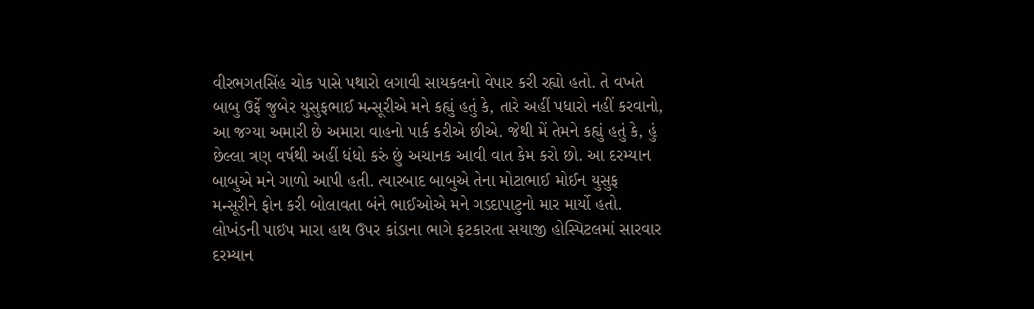વીરભગતસિંહ ચોક પાસે પથારો લગાવી સાયકલનો વેપાર કરી રહ્યો હતો. તે વખતે બાબુ ઉર્ફે જુબેર યુસુફભાઈ મન્સૂરીએ મને કહ્યું હતું કે, તારે અહીં પધારો નહીં કરવાનો, આ જગ્યા અમારી છે અમારા વાહનો પાર્ક કરીએ છીએ. જેથી મેં તેમને કહ્યું હતું કે, હું છેલ્લા ત્રણ વર્ષથી અહીં ધંધો કરું છું અચાનક આવી વાત કેમ કરો છો. આ દરમ્યાન બાબુએ મને ગાળો આપી હતી. ત્યારબાદ બાબુએ તેના મોટાભાઈ મોઈન યુસુફ મન્સૂરીને ફોન કરી બોલાવતા બંને ભાઈઓએ મને ગડદાપાટુનો માર માર્યો હતો. લોખંડની પાઇપ મારા હાથ ઉપર કાંડાના ભાગે ફટકારતા સયાજી હોસ્પિટલમાં સારવાર દરમ્યાન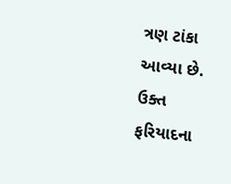ત્રણ ટાંકા આવ્યા છે. ઉક્ત ફરિયાદના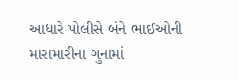આધારે પોલીસે બંને ભાઈઓની મારામારીના ગુનામાં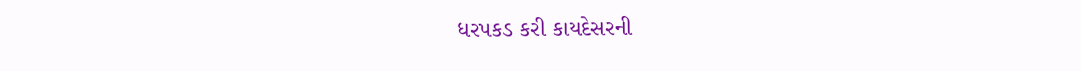ધરપકડ કરી કાયદેસરની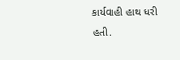કાર્યવાહી હાથ ધરી હતી.